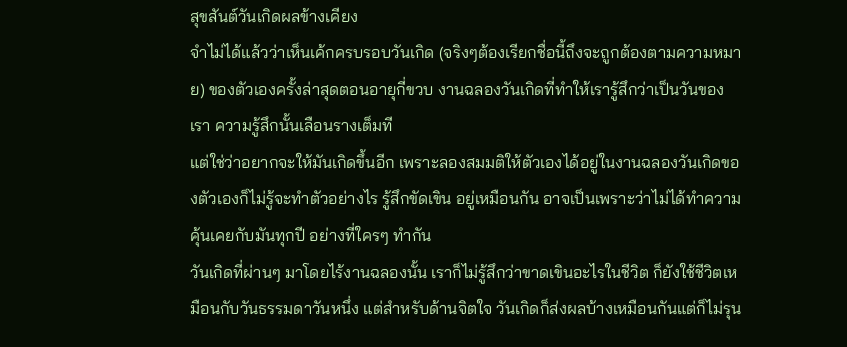สุขสันต์วันเกิดผลข้างเคียง
จำไม่ได้แล้วว่าเห็นเค้กครบรอบวันเกิด (จริงๆต้องเรียกชื่อนี้ถึงจะถูกต้องตามความหมาย) ของตัวเองครั้งล่าสุดตอนอายุกี่ขวบ งานฉลองวันเกิดที่ทำให้เรารู้สึกว่าเป็นวันของเรา ความรู้สึกนั้นเลือนรางเต็มที
แต่ใช่ว่าอยากจะให้มันเกิดขึ้นอีก เพราะลองสมมติให้ตัวเองได้อยู่ในงานฉลองวันเกิดของตัวเองก็ไม่รู้จะทำตัวอย่างไร รู้สึกขัดเขิน อยู่เหมือนกัน อาจเป็นเพราะว่าไม่ได้ทำความคุ้นเคยกับมันทุกปี อย่างที่ใครๆ ทำกัน
วันเกิดที่ผ่านๆ มาโดยไร้งานฉลองนั้น เราก็ไม่รู้สึกว่าขาดเขินอะไรในชีวิต ก็ยังใช้ชีวิตเหมือนกับวันธรรมดาวันหนึ่ง แต่สำหรับด้านจิตใจ วันเกิดก็ส่งผลบ้างเหมือนกันแต่ก็ไม่รุน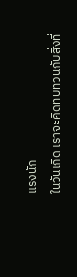แรงนัก
ในวันเกิด เราจะคิดทบทวนกับสิ่งที่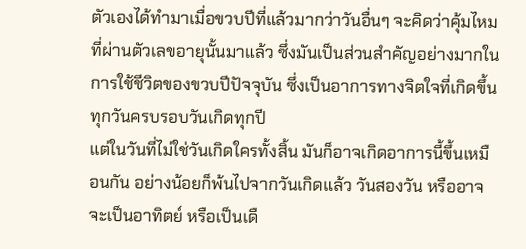ตัวเองได้ทำมาเมื่อขวบปีที่แล้วมากว่าวันอื่นๆ จะคิดว่าคุ้มไหมที่ผ่านตัวเลขอายุนั้นมาแล้ว ซึ่งมันเป็นส่วนสำคัญอย่างมากในการใช้ชีวิตของขวบปีปัจจุบัน ซึ่งเป็นอาการทางจิตใจที่เกิดขึ้นทุกวันครบรอบวันเกิดทุกปี
แต่ในวันที่ไม่ใช่วันเกิดใครทั้งสิ้น มันก็อาจเกิดอาการนี้ขึ้นเหมือนกัน อย่างน้อยก็พ้นไปจากวันเกิดแล้ว วันสองวัน หรืออาจจะเป็นอาทิตย์ หรือเป็นเดื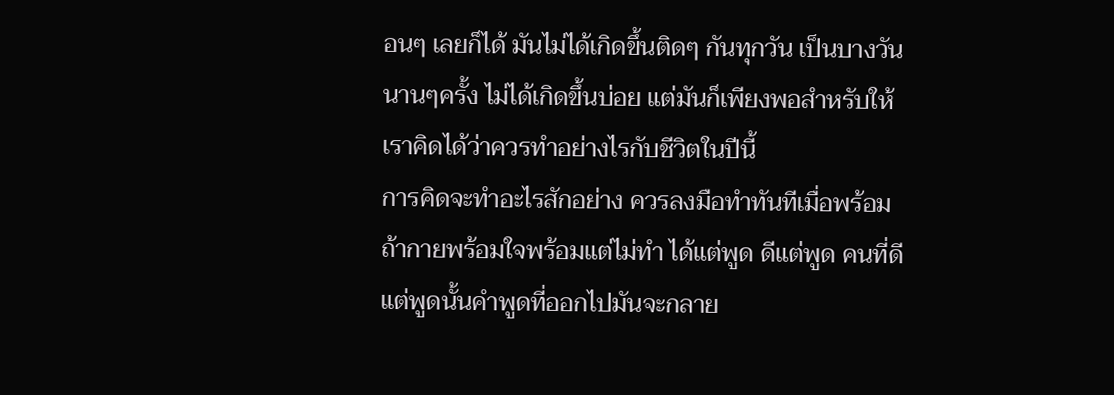อนๆ เลยก็ได้ มันไม่ได้เกิดขึ้นติดๆ กันทุกวัน เป็นบางวัน นานๆครั้ง ไม่ได้เกิดขึ้นบ่อย แต่มันก็เพียงพอสำหรับให้เราคิดได้ว่าควรทำอย่างไรกับชีวิตในปีนี้
การคิดจะทำอะไรสักอย่าง ควรลงมือทำทันทีเมื่อพร้อม ถ้ากายพร้อมใจพร้อมแต่ไม่ทำ ได้แต่พูด ดีแต่พูด คนที่ดีแต่พูดนั้นคำพูดที่ออกไปมันจะกลาย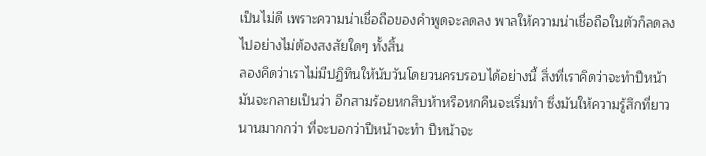เป็นไม่ดี เพราะความน่าเชื่อถือของคำพูดจะลดลง พาลให้ความน่าเชื่อถือในตัวก็ลดลงไปอย่างไม่ต้องสงสัยใดๆ ทั้งสิ้น
ลองคิดว่าเราไม่มีปฏิทินให้นับวันโดยวนครบรอบได้อย่างนี้ สิ่งที่เราคิดว่าจะทำปีหน้า มันจะกลายเป็นว่า อีกสามร้อยหกสิบห้าหรือหกคืนจะเริ่มทำ ซึ่งมันให้ความรู้สึกที่ยาวนานมากกว่า ที่จะบอกว่าปีหน้าจะทำ ปีหน้าจะ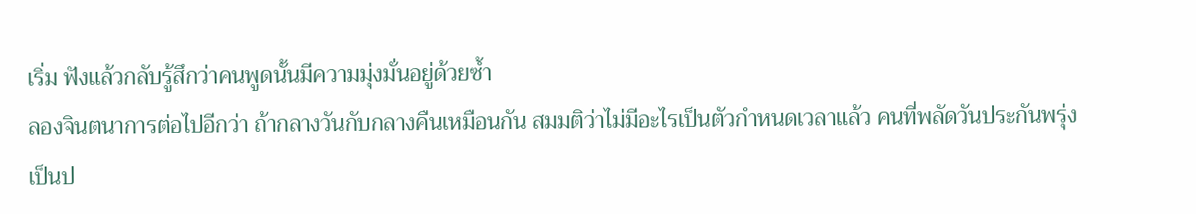เริ่ม ฟังแล้วกลับรู้สึกว่าคนพูดนั้นมีความมุ่งมั่นอยู่ด้วยซ้ำ
ลองจินตนาการต่อไปอีกว่า ถ้ากลางวันกับกลางคืนเหมือนกัน สมมติว่าไม่มีอะไรเป็นตัวกำหนดเวลาแล้ว คนที่พลัดวันประกันพรุ่งเป็นป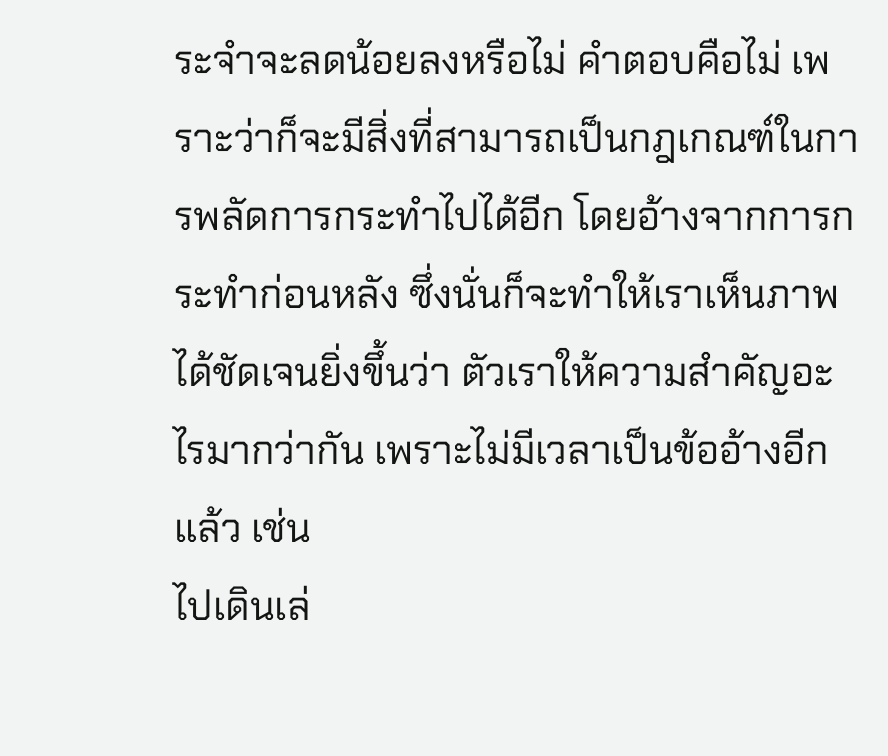ระจำจะลดน้อยลงหรือไม่ คำตอบคือไม่ เพราะว่าก็จะมีสิ่งที่สามารถเป็นกฎเกณฑ์ในการพลัดการกระทำไปได้อีก โดยอ้างจากการกระทำก่อนหลัง ซึ่งนั่นก็จะทำให้เราเห็นภาพได้ชัดเจนยิ่งขึ้นว่า ตัวเราให้ความสำคัญอะไรมากว่ากัน เพราะไม่มีเวลาเป็นข้ออ้างอีกแล้ว เช่น
ไปเดินเล่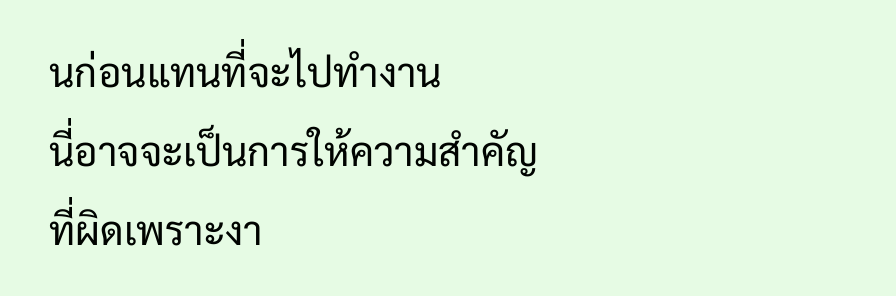นก่อนแทนที่จะไปทำงาน
นี่อาจจะเป็นการให้ความสำคัญที่ผิดเพราะงา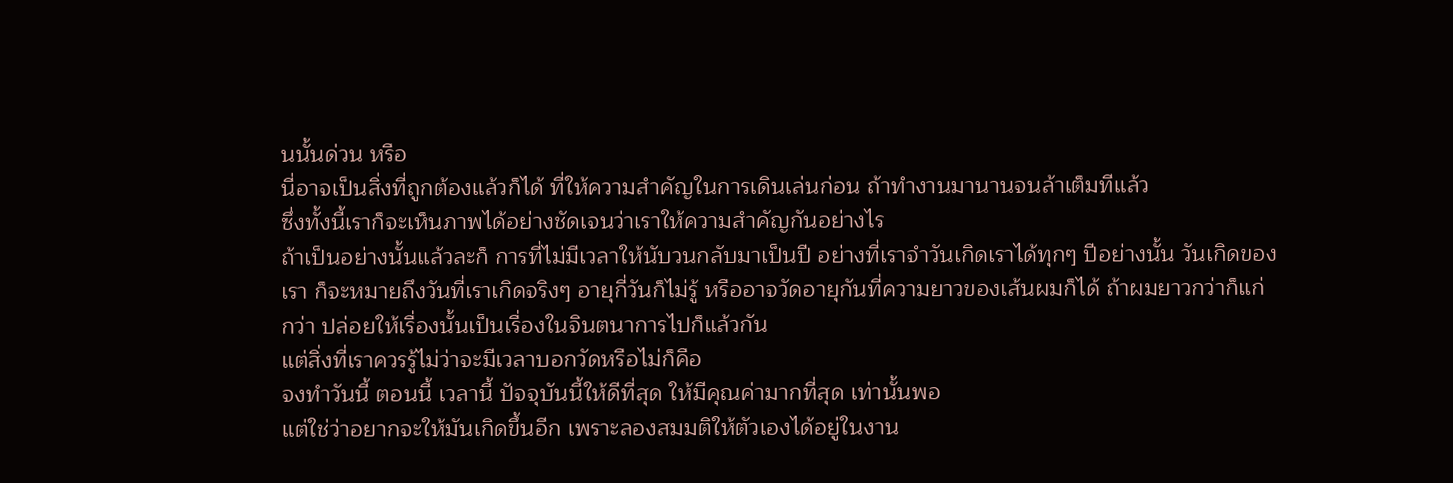นนั้นด่วน หรือ
นี่อาจเป็นสิ่งที่ถูกต้องแล้วก็ได้ ที่ให้ความสำคัญในการเดินเล่นก่อน ถ้าทำงานมานานจนล้าเต็มทีแล้ว
ซึ่งทั้งนี้เราก็จะเห็นภาพได้อย่างชัดเจนว่าเราให้ความสำคัญกันอย่างไร
ถ้าเป็นอย่างนั้นแล้วละก็ การที่ไม่มีเวลาให้นับวนกลับมาเป็นปี อย่างที่เราจำวันเกิดเราได้ทุกๆ ปีอย่างนั้น วันเกิดของเรา ก็จะหมายถึงวันที่เราเกิดจริงๆ อายุกี่วันก็ไม่รู้ หรืออาจวัดอายุกันที่ความยาวของเส้นผมก็ได้ ถ้าผมยาวกว่าก็แก่กว่า ปล่อยให้เรื่องนั้นเป็นเรื่องในจินตนาการไปก็แล้วกัน
แต่สิ่งที่เราควรรู้ไม่ว่าจะมีเวลาบอกวัดหรือไม่ก็คือ
จงทำวันนี้ ตอนนี้ เวลานี้ ปัจจุบันนี้ให้ดีที่สุด ให้มีคุณค่ามากที่สุด เท่านั้นพอ
แต่ใช่ว่าอยากจะให้มันเกิดขึ้นอีก เพราะลองสมมติให้ตัวเองได้อยู่ในงาน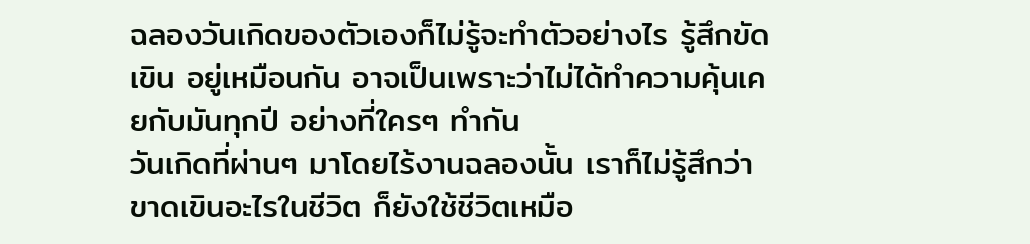ฉลองวันเกิดของตัวเองก็ไม่รู้จะทำตัวอย่างไร รู้สึกขัดเขิน อยู่เหมือนกัน อาจเป็นเพราะว่าไม่ได้ทำความคุ้นเคยกับมันทุกปี อย่างที่ใครๆ ทำกัน
วันเกิดที่ผ่านๆ มาโดยไร้งานฉลองนั้น เราก็ไม่รู้สึกว่าขาดเขินอะไรในชีวิต ก็ยังใช้ชีวิตเหมือ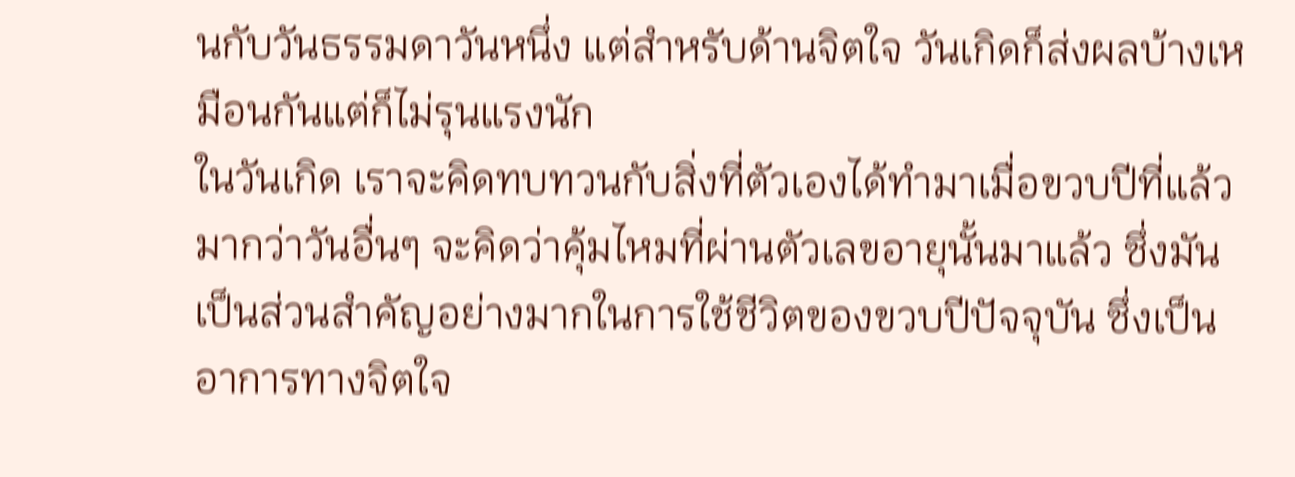นกับวันธรรมดาวันหนึ่ง แต่สำหรับด้านจิตใจ วันเกิดก็ส่งผลบ้างเหมือนกันแต่ก็ไม่รุนแรงนัก
ในวันเกิด เราจะคิดทบทวนกับสิ่งที่ตัวเองได้ทำมาเมื่อขวบปีที่แล้วมากว่าวันอื่นๆ จะคิดว่าคุ้มไหมที่ผ่านตัวเลขอายุนั้นมาแล้ว ซึ่งมันเป็นส่วนสำคัญอย่างมากในการใช้ชีวิตของขวบปีปัจจุบัน ซึ่งเป็นอาการทางจิตใจ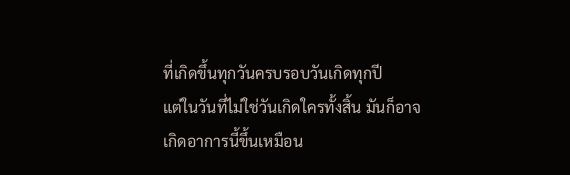ที่เกิดขึ้นทุกวันครบรอบวันเกิดทุกปี
แต่ในวันที่ไม่ใช่วันเกิดใครทั้งสิ้น มันก็อาจเกิดอาการนี้ขึ้นเหมือน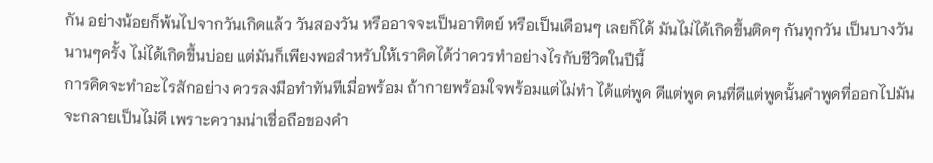กัน อย่างน้อยก็พ้นไปจากวันเกิดแล้ว วันสองวัน หรืออาจจะเป็นอาทิตย์ หรือเป็นเดือนๆ เลยก็ได้ มันไม่ได้เกิดขึ้นติดๆ กันทุกวัน เป็นบางวัน นานๆครั้ง ไม่ได้เกิดขึ้นบ่อย แต่มันก็เพียงพอสำหรับให้เราคิดได้ว่าควรทำอย่างไรกับชีวิตในปีนี้
การคิดจะทำอะไรสักอย่าง ควรลงมือทำทันทีเมื่อพร้อม ถ้ากายพร้อมใจพร้อมแต่ไม่ทำ ได้แต่พูด ดีแต่พูด คนที่ดีแต่พูดนั้นคำพูดที่ออกไปมันจะกลายเป็นไม่ดี เพราะความน่าเชื่อถือของคำ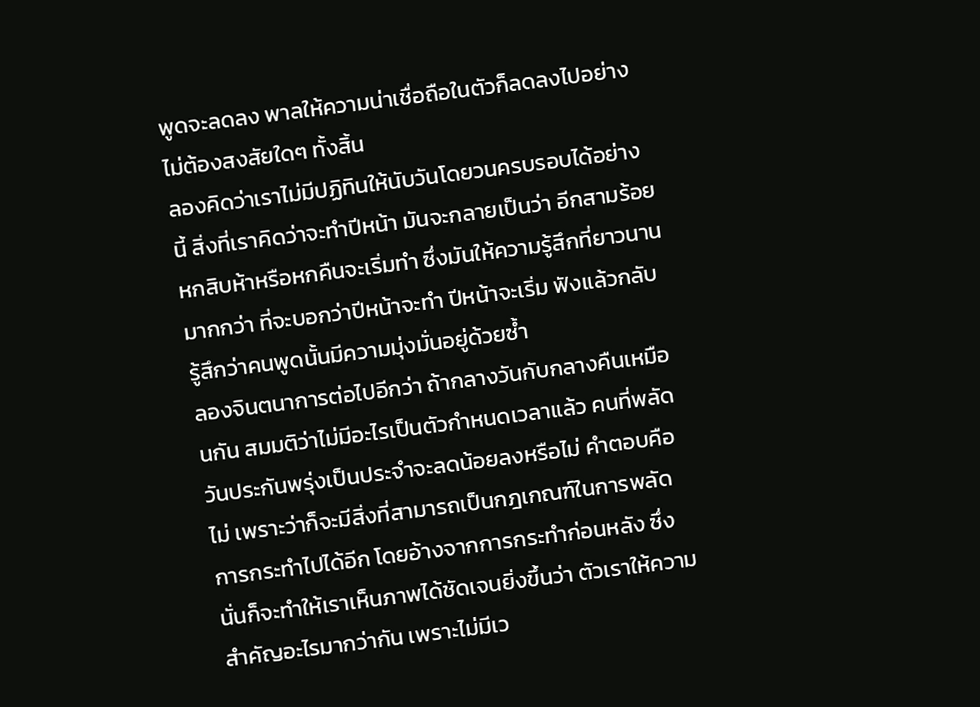พูดจะลดลง พาลให้ความน่าเชื่อถือในตัวก็ลดลงไปอย่างไม่ต้องสงสัยใดๆ ทั้งสิ้น
ลองคิดว่าเราไม่มีปฏิทินให้นับวันโดยวนครบรอบได้อย่างนี้ สิ่งที่เราคิดว่าจะทำปีหน้า มันจะกลายเป็นว่า อีกสามร้อยหกสิบห้าหรือหกคืนจะเริ่มทำ ซึ่งมันให้ความรู้สึกที่ยาวนานมากกว่า ที่จะบอกว่าปีหน้าจะทำ ปีหน้าจะเริ่ม ฟังแล้วกลับรู้สึกว่าคนพูดนั้นมีความมุ่งมั่นอยู่ด้วยซ้ำ
ลองจินตนาการต่อไปอีกว่า ถ้ากลางวันกับกลางคืนเหมือนกัน สมมติว่าไม่มีอะไรเป็นตัวกำหนดเวลาแล้ว คนที่พลัดวันประกันพรุ่งเป็นประจำจะลดน้อยลงหรือไม่ คำตอบคือไม่ เพราะว่าก็จะมีสิ่งที่สามารถเป็นกฎเกณฑ์ในการพลัดการกระทำไปได้อีก โดยอ้างจากการกระทำก่อนหลัง ซึ่งนั่นก็จะทำให้เราเห็นภาพได้ชัดเจนยิ่งขึ้นว่า ตัวเราให้ความสำคัญอะไรมากว่ากัน เพราะไม่มีเว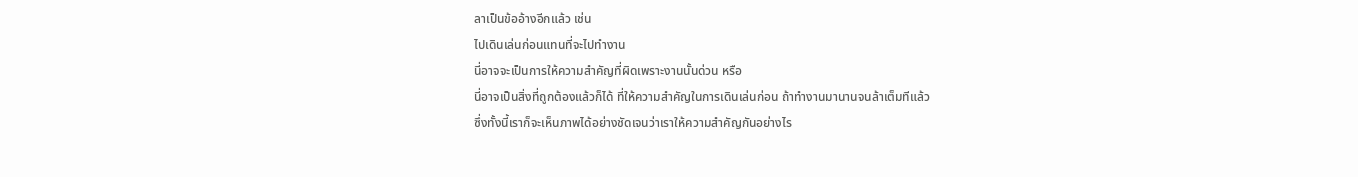ลาเป็นข้ออ้างอีกแล้ว เช่น
ไปเดินเล่นก่อนแทนที่จะไปทำงาน
นี่อาจจะเป็นการให้ความสำคัญที่ผิดเพราะงานนั้นด่วน หรือ
นี่อาจเป็นสิ่งที่ถูกต้องแล้วก็ได้ ที่ให้ความสำคัญในการเดินเล่นก่อน ถ้าทำงานมานานจนล้าเต็มทีแล้ว
ซึ่งทั้งนี้เราก็จะเห็นภาพได้อย่างชัดเจนว่าเราให้ความสำคัญกันอย่างไร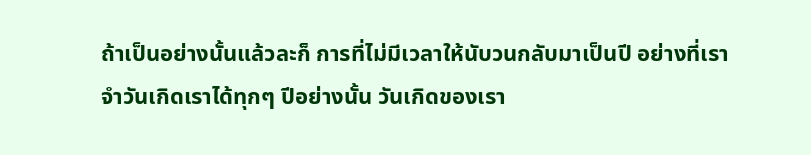ถ้าเป็นอย่างนั้นแล้วละก็ การที่ไม่มีเวลาให้นับวนกลับมาเป็นปี อย่างที่เราจำวันเกิดเราได้ทุกๆ ปีอย่างนั้น วันเกิดของเรา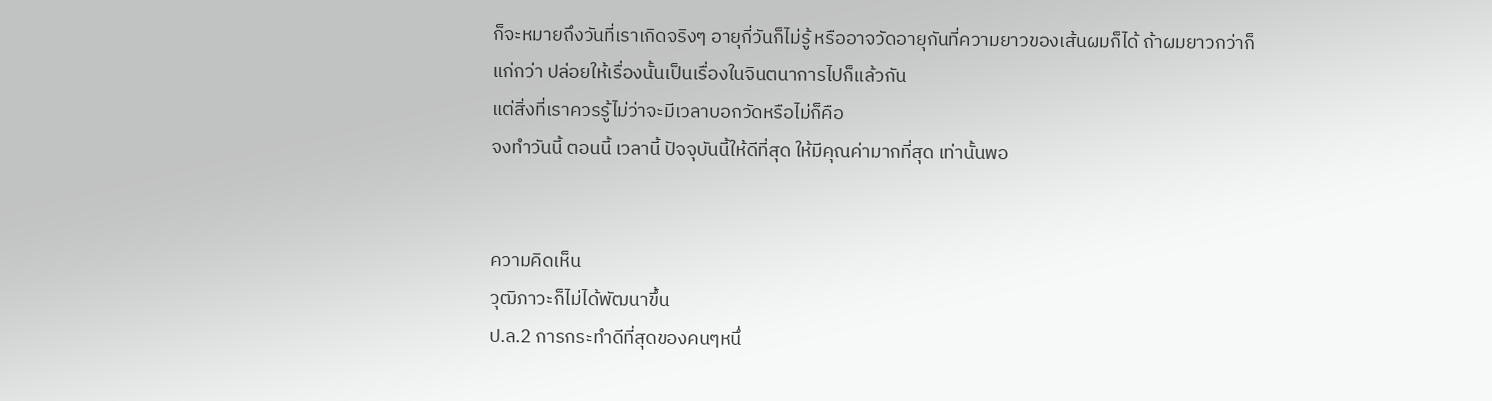ก็จะหมายถึงวันที่เราเกิดจริงๆ อายุกี่วันก็ไม่รู้ หรืออาจวัดอายุกันที่ความยาวของเส้นผมก็ได้ ถ้าผมยาวกว่าก็แก่กว่า ปล่อยให้เรื่องนั้นเป็นเรื่องในจินตนาการไปก็แล้วกัน
แต่สิ่งที่เราควรรู้ไม่ว่าจะมีเวลาบอกวัดหรือไม่ก็คือ
จงทำวันนี้ ตอนนี้ เวลานี้ ปัจจุบันนี้ให้ดีที่สุด ให้มีคุณค่ามากที่สุด เท่านั้นพอ


ความคิดเห็น
วุฒิภาวะก็ไม่ได้พัฒนาขึ้น
ป.ล.2 การกระทำดีที่สุดของคนๆหนึ่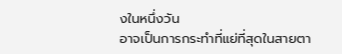งในหนึ่งวัน
อาจเป็นการกระทำที่แย่ที่สุดในสายตา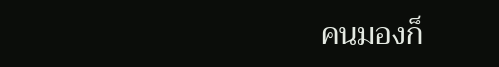คนมองก็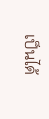เป็นได้